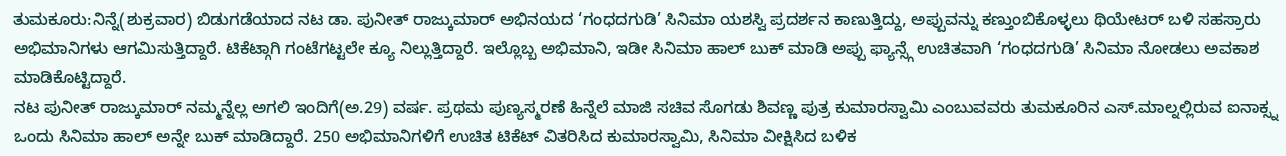ತುಮಕೂರು:ನಿನ್ನೆ(ಶುಕ್ರವಾರ) ಬಿಡುಗಡೆಯಾದ ನಟ ಡಾ. ಪುನೀತ್ ರಾಜ್ಕುಮಾರ್ ಅಭಿನಯದ ‘ಗಂಧದಗುಡಿ’ ಸಿನಿಮಾ ಯಶಸ್ವಿ ಪ್ರದರ್ಶನ ಕಾಣುತ್ತಿದ್ದು, ಅಪ್ಪುವನ್ನು ಕಣ್ತುಂಬಿಕೊಳ್ಳಲು ಥಿಯೇಟರ್ ಬಳಿ ಸಹಸ್ರಾರು ಅಭಿಮಾನಿಗಳು ಆಗಮಿಸುತ್ತಿದ್ದಾರೆ. ಟಿಕೆಟ್ಗಾಗಿ ಗಂಟೆಗಟ್ಟಲೇ ಕ್ಯೂ ನಿಲ್ಲುತ್ತಿದ್ದಾರೆ. ಇಲ್ಲೊಬ್ಬ ಅಭಿಮಾನಿ, ಇಡೀ ಸಿನಿಮಾ ಹಾಲ್ ಬುಕ್ ಮಾಡಿ ಅಪ್ಪು ಫ್ಯಾನ್ಸ್ಗೆ ಉಚಿತವಾಗಿ ‘ಗಂಧದಗುಡಿ’ ಸಿನಿಮಾ ನೋಡಲು ಅವಕಾಶ ಮಾಡಿಕೊಟ್ಟಿದ್ದಾರೆ.
ನಟ ಪುನೀತ್ ರಾಜ್ಕುಮಾರ್ ನಮ್ಮನ್ನೆಲ್ಲ ಅಗಲಿ ಇಂದಿಗೆ(ಅ.29) ವರ್ಷ. ಪ್ರಥಮ ಪುಣ್ಯಸ್ಮರಣೆ ಹಿನ್ನೆಲೆ ಮಾಜಿ ಸಚಿವ ಸೊಗಡು ಶಿವಣ್ಣ ಪುತ್ರ ಕುಮಾರಸ್ವಾಮಿ ಎಂಬುವವರು ತುಮಕೂರಿನ ಎಸ್.ಮಾಲ್ನಲ್ಲಿರುವ ಐನಾಕ್ಸ್ನ ಒಂದು ಸಿನಿಮಾ ಹಾಲ್ ಅನ್ನೇ ಬುಕ್ ಮಾಡಿದ್ದಾರೆ. 250 ಅಭಿಮಾನಿಗಳಿಗೆ ಉಚಿತ ಟಿಕೆಟ್‌ ವಿತರಿಸಿದ ಕುಮಾರಸ್ವಾಮಿ, ಸಿನಿಮಾ ವೀಕ್ಷಿಸಿದ ಬಳಿಕ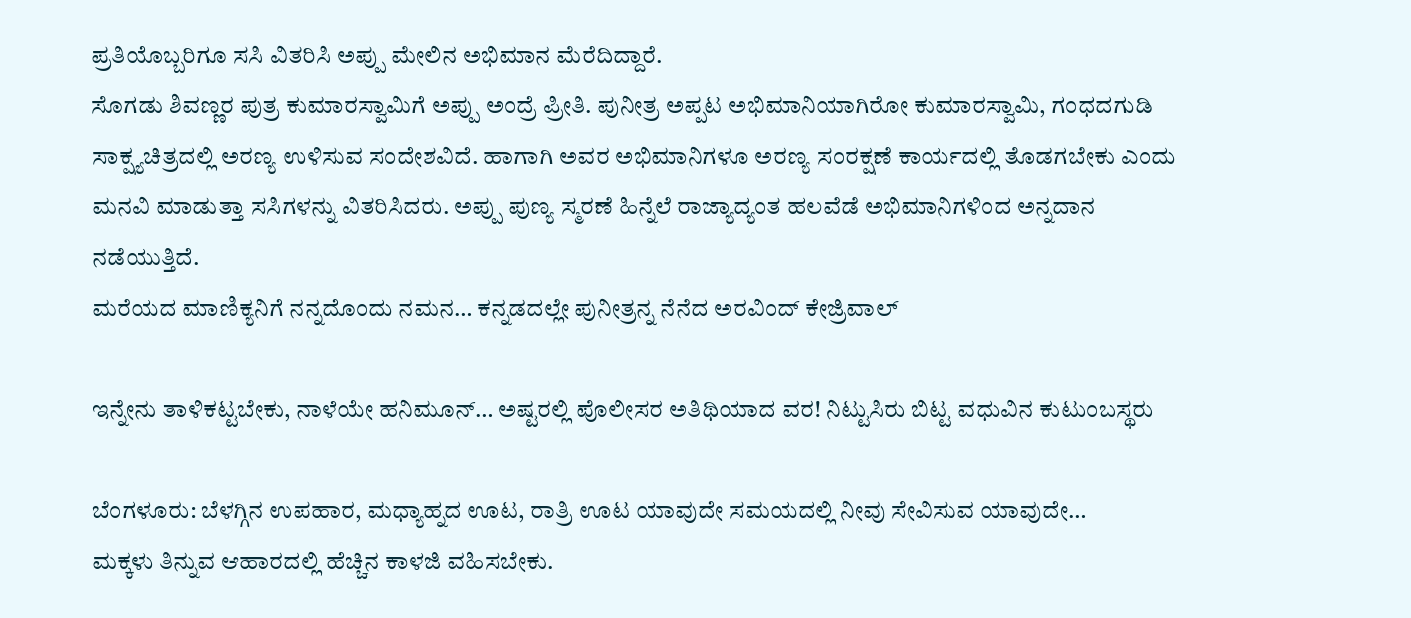ಪ್ರತಿಯೊಬ್ಬರಿಗೂ ಸಸಿ ವಿತರಿಸಿ ಅಪ್ಪು ಮೇಲಿನ ಅಭಿಮಾನ ಮೆರೆದಿದ್ದಾರೆ.
ಸೊಗಡು ಶಿವಣ್ಣರ ಪುತ್ರ ಕುಮಾರಸ್ವಾಮಿಗೆ ಅಪ್ಪು ಅಂದ್ರೆ ಪ್ರೀತಿ. ಪುನೀತ್ರ ಅಪ್ಪಟ ಅಭಿಮಾನಿಯಾಗಿರೋ ಕುಮಾರಸ್ವಾಮಿ, ಗಂಧದಗುಡಿ ಸಾಕ್ಷ್ಯಚಿತ್ರದಲ್ಲಿ ಅರಣ್ಯ ಉಳಿಸುವ ಸಂದೇಶವಿದೆ. ಹಾಗಾಗಿ ಅವರ ಅಭಿಮಾನಿಗಳೂ ಅರಣ್ಯ ಸಂರಕ್ಷಣೆ ಕಾರ್ಯದಲ್ಲಿ ತೊಡಗಬೇಕು ಎಂದು ಮನವಿ ಮಾಡುತ್ತಾ ಸಸಿಗಳನ್ನು ವಿತರಿಸಿದರು. ಅಪ್ಪು ಪುಣ್ಯ ಸ್ಮರಣೆ ಹಿನ್ನೆಲೆ ರಾಜ್ಯಾದ್ಯಂತ ಹಲವೆಡೆ ಅಭಿಮಾನಿಗಳಿಂದ ಅನ್ನದಾನ ನಡೆಯುತ್ತಿದೆ.
ಮರೆಯದ ಮಾಣಿಕ್ಯನಿಗೆ ನನ್ನದೊಂದು ನಮನ… ಕನ್ನಡದಲ್ಲೇ ಪುನೀತ್ರನ್ನ ನೆನೆದ ಅರವಿಂದ್ ಕೇಜ್ರಿವಾಲ್

ಇನ್ನೇನು ತಾಳಿಕಟ್ಟಬೇಕು, ನಾಳೆಯೇ ಹನಿಮೂನ್… ಅಷ್ಟರಲ್ಲಿ ಪೊಲೀಸರ ಅತಿಥಿಯಾದ ವರ! ನಿಟ್ಟುಸಿರು ಬಿಟ್ಟ ವಧುವಿನ ಕುಟುಂಬಸ್ಥರು

ಬೆಂಗಳೂರು: ಬೆಳಗ್ಗಿನ ಉಪಹಾರ, ಮಧ್ಯಾಹ್ನದ ಊಟ, ರಾತ್ರಿ ಊಟ ಯಾವುದೇ ಸಮಯದಲ್ಲಿ ನೀವು ಸೇವಿಸುವ ಯಾವುದೇ…
ಮಕ್ಕಳು ತಿನ್ನುವ ಆಹಾರದಲ್ಲಿ ಹೆಚ್ಚಿನ ಕಾಳಜಿ ವಹಿಸಬೇಕು.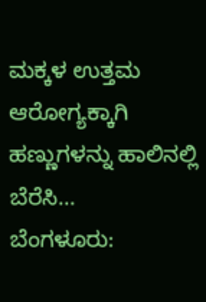ಮಕ್ಕಳ ಉತ್ತಮ ಆರೋಗ್ಯಕ್ಕಾಗಿ ಹಣ್ಣುಗಳನ್ನು ಹಾಲಿನಲ್ಲಿ ಬೆರೆಸಿ…
ಬೆಂಗಳೂರು: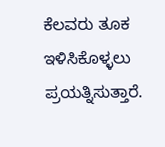ಕೆಲವರು ತೂಕ ಇಳಿಸಿಕೊಳ್ಳಲು ಪ್ರಯತ್ನಿಸುತ್ತಾರೆ.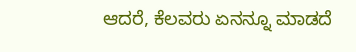ಆದರೆ, ಕೆಲವರು ಏನನ್ನೂ ಮಾಡದೆ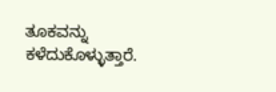ತೂಕವನ್ನು ಕಳೆದುಕೊಳ್ಳುತ್ತಾರೆ.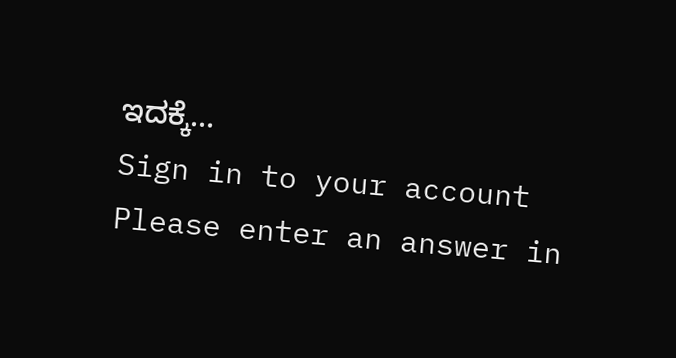ಇದಕ್ಕೆ…
Sign in to your account
Please enter an answer in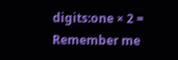digits:one × 2 =
Remember me